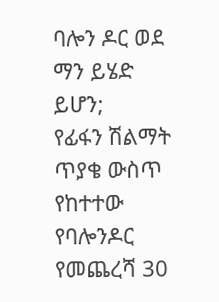ባሎን ዶር ወደ ማን ይሄድ ይሆን;
የፊፋን ሽልማት ጥያቄ ውስጥ የከተተው የባሎንዶር የመጨረሻ 30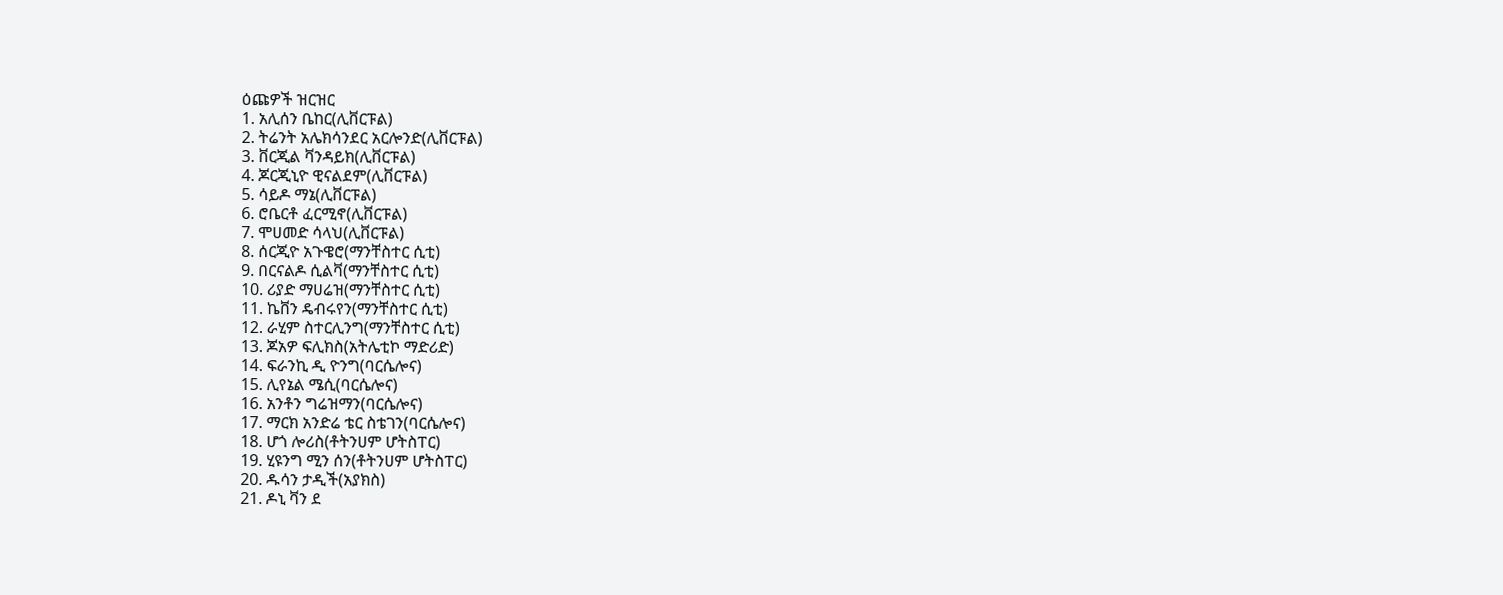ዕጩዎች ዝርዝር
1. አሊሰን ቤከር(ሊቨርፑል)
2. ትሬንት አሌክሳንደር አርሎንድ(ሊቨርፑል)
3. ቨርጂል ቫንዳይክ(ሊቨርፑል)
4. ጆርጂኒዮ ዊናልደም(ሊቨርፑል)
5. ሳይዶ ማኔ(ሊቨርፑል)
6. ሮቤርቶ ፈርሚኖ(ሊቨርፑል)
7. ሞሀመድ ሳላህ(ሊቨርፑል)
8. ሰርጂዮ አጉዌሮ(ማንቸስተር ሲቲ)
9. በርናልዶ ሲልቫ(ማንቸስተር ሲቲ)
10. ሪያድ ማሀሬዝ(ማንቸስተር ሲቲ)
11. ኬቨን ዴብሩየን(ማንቸስተር ሲቲ)
12. ራሂም ስተርሊንግ(ማንቸስተር ሲቲ)
13. ጆአዎ ፍሊክስ(አትሌቲኮ ማድሪድ)
14. ፍራንኪ ዲ ዮንግ(ባርሴሎና)
15. ሊየኔል ሜሲ(ባርሴሎና)
16. አንቶን ግሬዝማን(ባርሴሎና)
17. ማርክ አንድሬ ቴር ስቴገን(ባርሴሎና)
18. ሆጎ ሎሪስ(ቶትንሀም ሆትስፐር)
19. ሂዩንግ ሚን ሰን(ቶትንሀም ሆትስፐር)
20. ዱሳን ታዲች(አያክስ)
21. ዶኒ ቫን ደ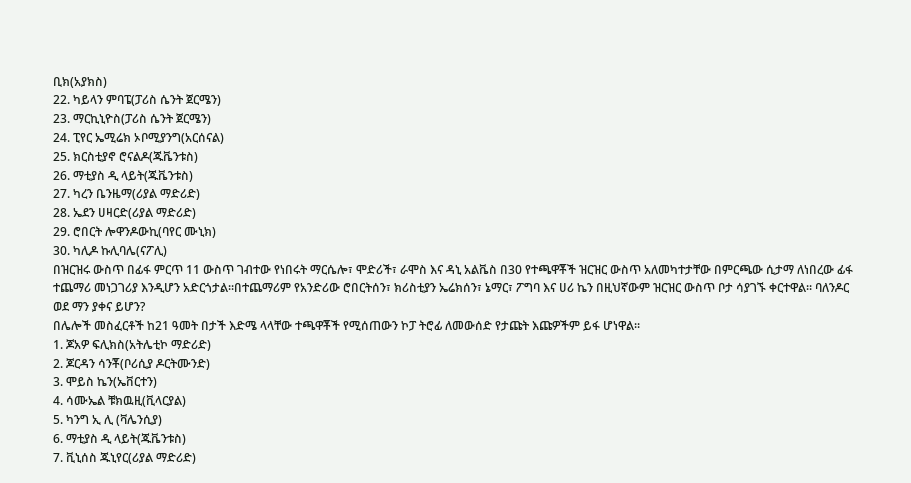ቢክ(አያክስ)
22. ካይላን ምባፔ(ፓሪስ ሴንት ጀርሜን)
23. ማርኪኒዮስ(ፓሪስ ሴንት ጀርሜን)
24. ፒየር ኤሚሬክ ኦቦሚያንግ(አርሰናል)
25. ክርስቲያኖ ሮናልዶ(ጁቬንቱስ)
26. ማቲያስ ዲ ላይት(ጁቬንቱስ)
27. ካረን ቤንዜማ(ሪያል ማድሪድ)
28. ኤደን ሀዛርድ(ሪያል ማድሪድ)
29. ሮበርት ሎዋንዶውኪ(ባየር ሙኒክ)
30. ካሊዶ ኩሊባሌ(ናፖሊ)
በዝርዝሩ ውስጥ በፊፋ ምርጥ 11 ውስጥ ገብተው የነበሩት ማርሴሎ፣ ሞድሪች፣ ራሞስ እና ዳኒ አልቬስ በ30 የተጫዋቾች ዝርዝር ውስጥ አለመካተታቸው በምርጫው ሲታማ ለነበረው ፊፋ ተጨማሪ መነጋገሪያ እንዲሆን አድርጎታል፡፡በተጨማሪም የአንድሪው ሮበርትሰን፣ ክሪስቲያን ኤሬክሰን፣ ኔማር፣ ፖግባ እና ሀሪ ኬን በዚህኛውም ዝርዝር ውስጥ ቦታ ሳያገኙ ቀርተዋል፡፡ ባለንዶር ወደ ማን ያቀና ይሆን?
በሌሎች መስፈርቶች ከ21 ዓመት በታች እድሜ ላላቸው ተጫዋቾች የሚሰጠውን ኮፓ ትሮፊ ለመውሰድ የታጩት እጩዎችም ይፋ ሆነዋል፡፡
1. ጆአዎ ፍሊክስ(አትሌቲኮ ማድሪድ)
2. ጆርዳን ሳንቾ(ቦሪሲያ ዶርትሙንድ)
3. ሞይስ ኬን(ኤቨርተን)
4. ሳሙኤል ቹክዉዚ(ቪላርያል)
5. ካንግ ኢ ሊ (ቫሌንሲያ)
6. ማቲያስ ዲ ላይት(ጁቬንቱስ)
7. ቪኒሰስ ጁኒየር(ሪያል ማድሪድ)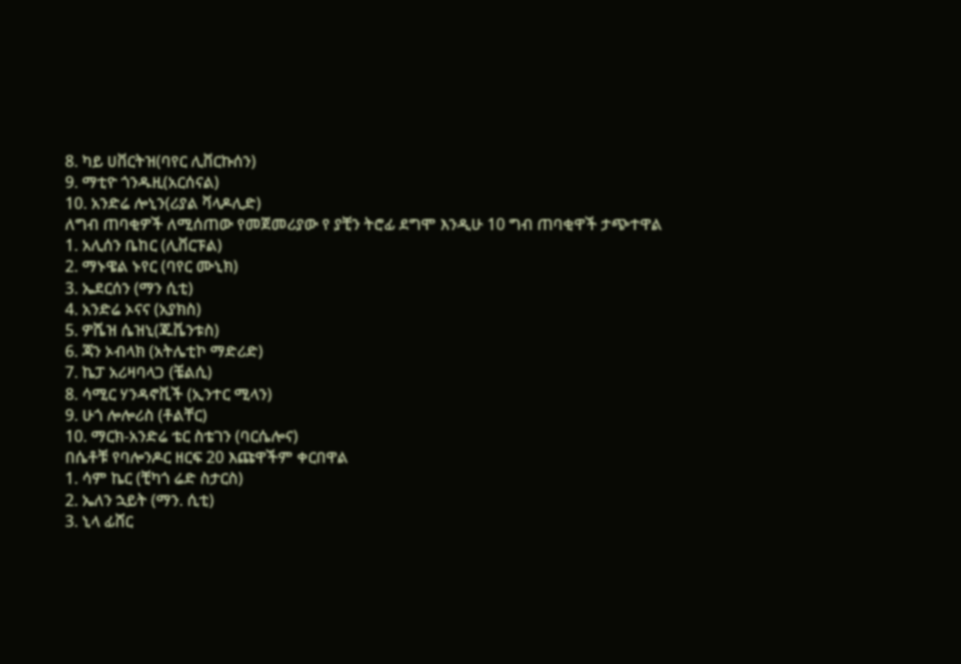8. ካይ ሀቨርትዝ(ባየር ሊቨርኩሰን)
9. ማቲዮ ጎንዱዚ(አርሰናል)
10. አንድሬ ሎኒን(ሪያል ቫላዶሊድ)
ለግብ ጠባቂዎች ለሚሰጠው የመጀመሪያው የ ያቺን ትሮፊ ደግሞ እንዲሁ 10 ግብ ጠባቂዋች ታጭተዋል
1. አሊሰን ቤከር (ሊቨርፑል)
2. ማኑዌል ኑየር (ባየር ሙኒክ)
3. ኤደርሰን (ማን ሲቲ)
4. አንድሬ ኦናና (አያክስ)
5. ዎሼዝ ሴዝኒ(ጁቬንቱስ)
6. ጃን ኦብላክ (አትሌቲኮ ማድሪድ)
7. ኬፓ አሪዛባላጋ (ቼልሲ)
8. ሳሚር ሃንዳኖቪች (ኢንተር ሚላን)
9. ሁጎ ሎሎሪስ (ቶልቸር)
10. ማርክ-አንድሬ ቴር ስቴገን (ባርሴሎና)
በሴቶቹ የባሎንዶር ዘርፍ 20 እጩዋችም ቀርበዋል
1. ሳም ኬር (ቺካጎ ሬድ ስታርስ)
2. ኤለን ኋይት (ማን. ሲቲ)
3. ኒላ ፊሸር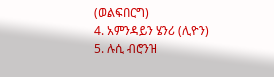(ወልፍበርግ)
4. አምንዳይን ሄንሪ (ሊዮን)
5. ሉሲ ብሮንዝ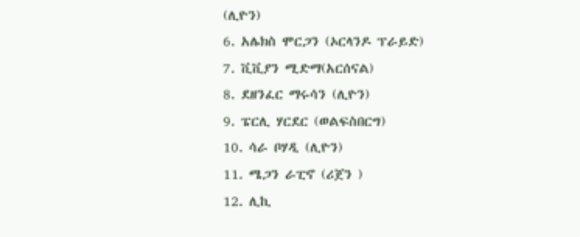(ሊዮን)
6. አሌክስ ሞርጋን (ኦርላንዶ ፕራይድ)
7. ቪቪያን ሚድማ(አርሰናል)
8. ደዘንፈር ማሩሳን (ሊዮን)
9. ፔርሊ ሃርደር (ወልፍስበርግ)
10. ሳራ ቦሃዲ (ሊዮን)
11. ሜጋን ራፒኖ (ሪጀን )
12. ሊኪ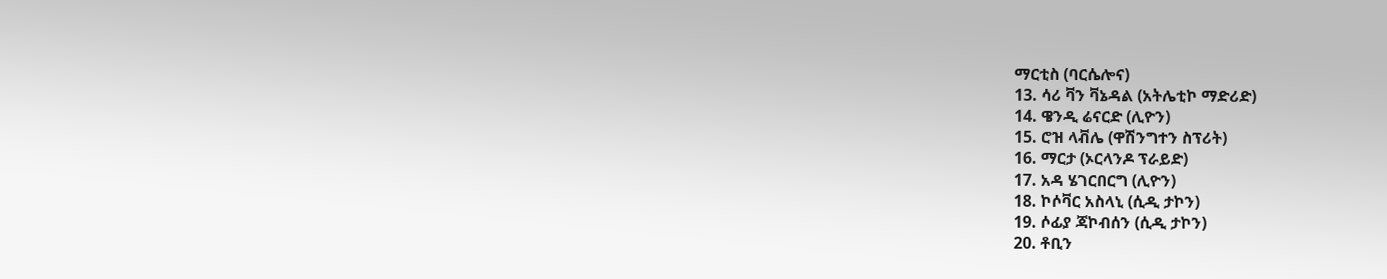ማርቲስ (ባርሴሎና)
13. ሳሪ ቫን ቫኔዳል (አትሌቲኮ ማድሪድ)
14. ዌንዲ ሬናርድ (ሊዮን)
15. ሮዝ ላቭሌ (ዋሽንግተን ስፕሪት)
16. ማርታ (ኦርላንዶ ፕራይድ)
17. አዳ ሄገርበርግ (ሊዮን)
18. ኮሶቫር አስላኒ (ሲዲ ታኮን)
19. ሶፊያ ጃኮብሰን (ሲዲ ታኮን)
20. ቶቢን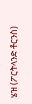ሄዝ (ፖርትላንድ ቶርንስ)